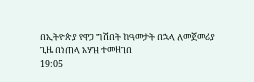በኢትዮጵያ የዋጋ ግሽበት ከዓመታት በኋላ ለመጀመሪያ ጊዜ በነጠላ አሃዝ ተመዘገበ
19:05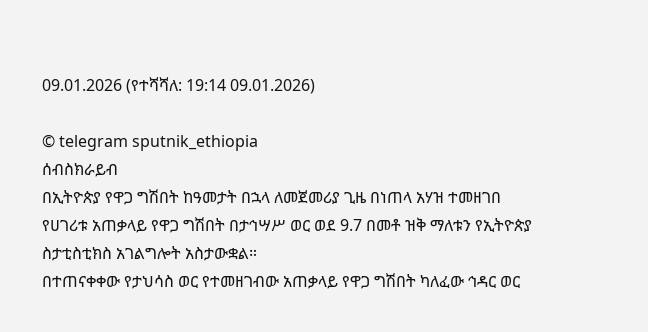09.01.2026 (የተሻሻለ: 19:14 09.01.2026)

© telegram sputnik_ethiopia
ሰብስክራይብ
በኢትዮጵያ የዋጋ ግሽበት ከዓመታት በኋላ ለመጀመሪያ ጊዜ በነጠላ አሃዝ ተመዘገበ
የሀገሪቱ አጠቃላይ የዋጋ ግሽበት በታኅሣሥ ወር ወደ 9.7 በመቶ ዝቅ ማለቱን የኢትዮጵያ ስታቲስቲክስ አገልግሎት አስታውቋል።
በተጠናቀቀው የታህሳስ ወር የተመዘገብው አጠቃላይ የዋጋ ግሽበት ካለፈው ኅዳር ወር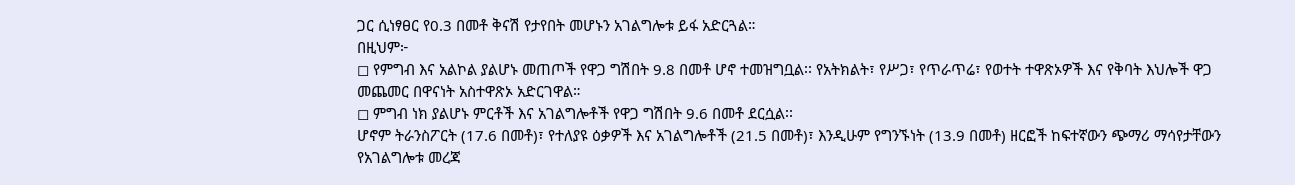ጋር ሲነፃፀር የ0.3 በመቶ ቅናሽ የታየበት መሆኑን አገልግሎቱ ይፋ አድርጓል።
በዚህም፦
◻ የምግብ እና አልኮል ያልሆኑ መጠጦች የዋጋ ግሽበት 9.8 በመቶ ሆኖ ተመዝግቧል፡፡ የአትክልት፣ የሥጋ፣ የጥራጥሬ፣ የወተት ተዋጽኦዎች እና የቅባት እህሎች ዋጋ መጨመር በዋናነት አስተዋጽኦ አድርገዋል።
◻ ምግብ ነክ ያልሆኑ ምርቶች እና አገልግሎቶች የዋጋ ግሽበት 9.6 በመቶ ደርሷል፡፡
ሆኖም ትራንስፖርት (17.6 በመቶ)፣ የተለያዩ ዕቃዎች እና አገልግሎቶች (21.5 በመቶ)፣ እንዲሁም የግንኙነት (13.9 በመቶ) ዘርፎች ከፍተኛውን ጭማሪ ማሳየታቸውን የአገልግሎቱ መረጃ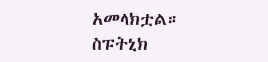አመላክቷል።
ስፑትኒክ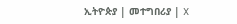ኢትዮጵያ | መተግበሪያ | X